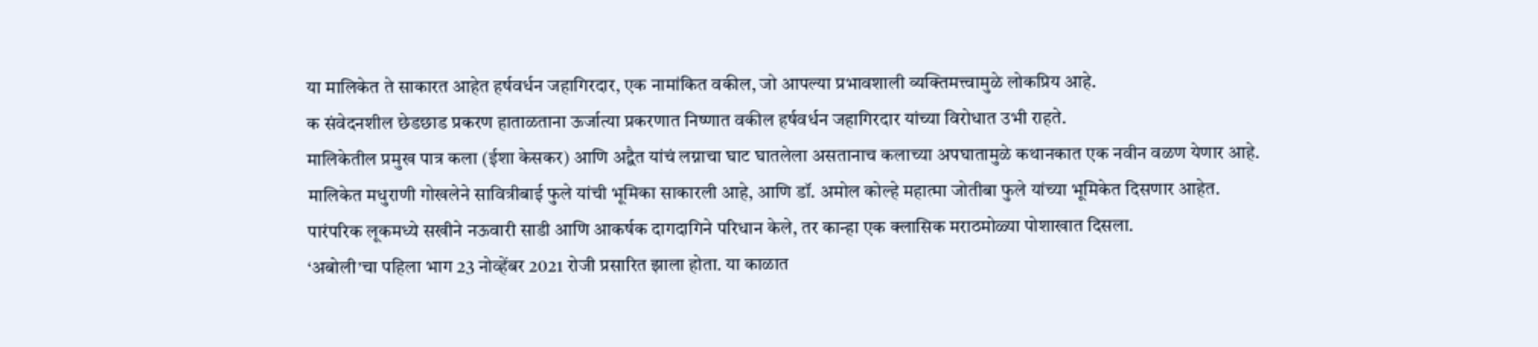या मालिकेत ते साकारत आहेत हर्षवर्धन जहागिरदार, एक नामांकित वकील, जो आपल्या प्रभावशाली व्यक्तिमत्त्वामुळे लोकप्रिय आहे.
क संवेदनशील छेडछाड प्रकरण हाताळताना ऊर्जात्या प्रकरणात निष्णात वकील हर्षवर्धन जहागिरदार यांच्या विरोधात उभी राहते.
मालिकेतील प्रमुख पात्र कला (ईशा केसकर) आणि अद्वैत यांचं लग्नाचा घाट घातलेला असतानाच कलाच्या अपघातामुळे कथानकात एक नवीन वळण येणार आहे.
मालिकेत मधुराणी गोखलेने सावित्रीबाई फुले यांची भूमिका साकारली आहे, आणि डॉ. अमोल कोल्हे महात्मा जोतीबा फुले यांच्या भूमिकेत दिसणार आहेत.
पारंपरिक लूकमध्ये सखीने नऊवारी साडी आणि आकर्षक दागदागिने परिधान केले, तर कान्हा एक क्लासिक मराठमोळ्या पोशाखात दिसला.
‘अबोली’चा पहिला भाग 23 नोव्हेंबर 2021 रोजी प्रसारित झाला होता. या काळात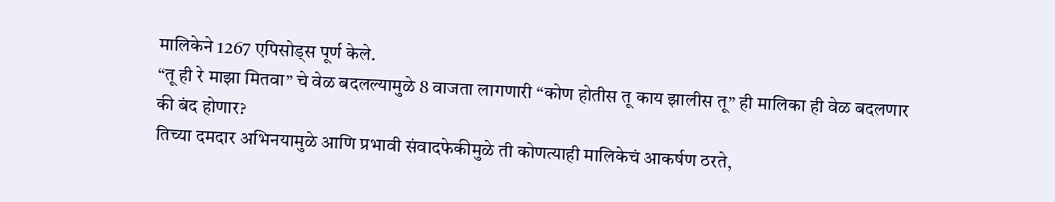मालिकेने 1267 एपिसोड्स पूर्ण केले.
“तू ही रे माझा मितवा” चे वेळ बदलल्यामुळे 8 वाजता लागणारी “कोण होतीस तू काय झालीस तू” ही मालिका ही वेळ बदलणार की बंद होणार?
तिच्या दमदार अभिनयामुळे आणि प्रभावी संवादफेकीमुळे ती कोणत्याही मालिकेचं आकर्षण ठरते,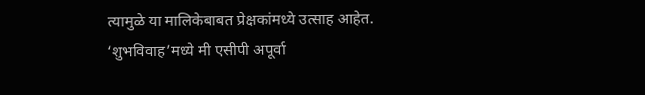त्यामुळे या मालिकेबाबत प्रेक्षकांमध्ये उत्साह आहेत.
‘शुभविवाह’मध्ये मी एसीपी अपूर्वा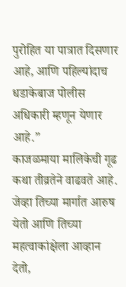पुरोहित या पात्रात दिसणार आहे, आणि पहिल्यांदाच धडाकेबाज पोलीस अधिकारी म्हणून येणार आहे.”
काजळमाया मालिकेची गूढ कथा तीव्रतेने वाढवते आहे. जेव्हा तिच्या मार्गात आरुष येतो आणि तिच्या महत्वाकांक्षेला आव्हान देतो,